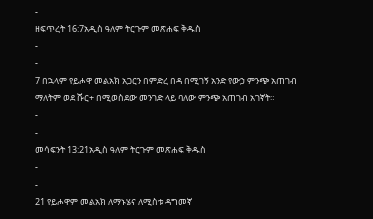-
ዘፍጥረት 16:7አዲስ ዓለም ትርጉም መጽሐፍ ቅዱስ
-
-
7 በኋላም የይሖዋ መልአክ አጋርን በምድረ በዳ በሚገኝ አንድ የውኃ ምንጭ አጠገብ ማለትም ወደ ሹር+ በሚወስደው መንገድ ላይ ባለው ምንጭ አጠገብ አገኛት።
-
-
መሳፍንት 13:21አዲስ ዓለም ትርጉም መጽሐፍ ቅዱስ
-
-
21 የይሖዋም መልአክ ለማኑሄና ለሚስቱ ዳግመኛ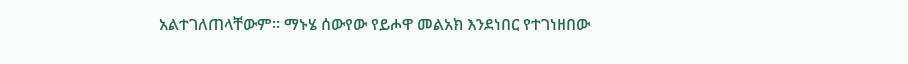አልተገለጠላቸውም። ማኑሄ ሰውየው የይሖዋ መልአክ እንደነበር የተገነዘበው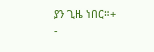ያን ጊዜ ነበር።+
-